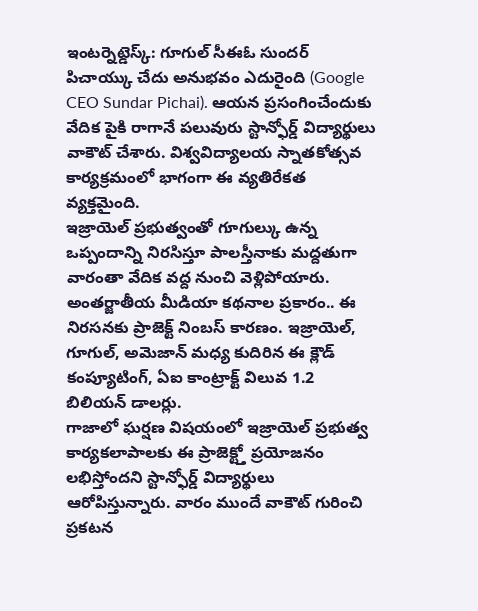ఇంటర్నెట్డెస్క్: గూగుల్ సీఈఓ సుందర్ పిచాయ్కు చేదు అనుభవం ఎదురైంది (Google CEO Sundar Pichai). ఆయన ప్రసంగించేందుకు వేదిక పైకి రాగానే పలువురు స్టాన్ఫోర్డ్ విద్యార్థులు వాకౌట్ చేశారు. విశ్వవిద్యాలయ స్నాతకోత్సవ కార్యక్రమంలో భాగంగా ఈ వ్యతిరేకత వ్యక్తమైంది.
ఇజ్రాయెల్ ప్రభుత్వంతో గూగుల్కు ఉన్న ఒప్పందాన్ని నిరసిస్తూ పాలస్తీనాకు మద్దతుగా వారంతా వేదిక వద్ద నుంచి వెళ్లిపోయారు. అంతర్జాతీయ మీడియా కథనాల ప్రకారం.. ఈ నిరసనకు ప్రాజెక్ట్ నింబస్ కారణం. ఇజ్రాయెల్, గూగుల్, అమెజాన్ మధ్య కుదిరిన ఈ క్లౌడ్ కంప్యూటింగ్, ఏఐ కాంట్రాక్ట్ విలువ 1.2 బిలియన్ డాలర్లు.
గాజాలో ఘర్షణ విషయంలో ఇజ్రాయెల్ ప్రభుత్వ కార్యకలాపాలకు ఈ ప్రాజెక్ట్తో ప్రయోజనం లభిస్తోందని స్టాన్ఫోర్డ్ విద్యార్థులు ఆరోపిస్తున్నారు. వారం ముందే వాకౌట్ గురించి ప్రకటన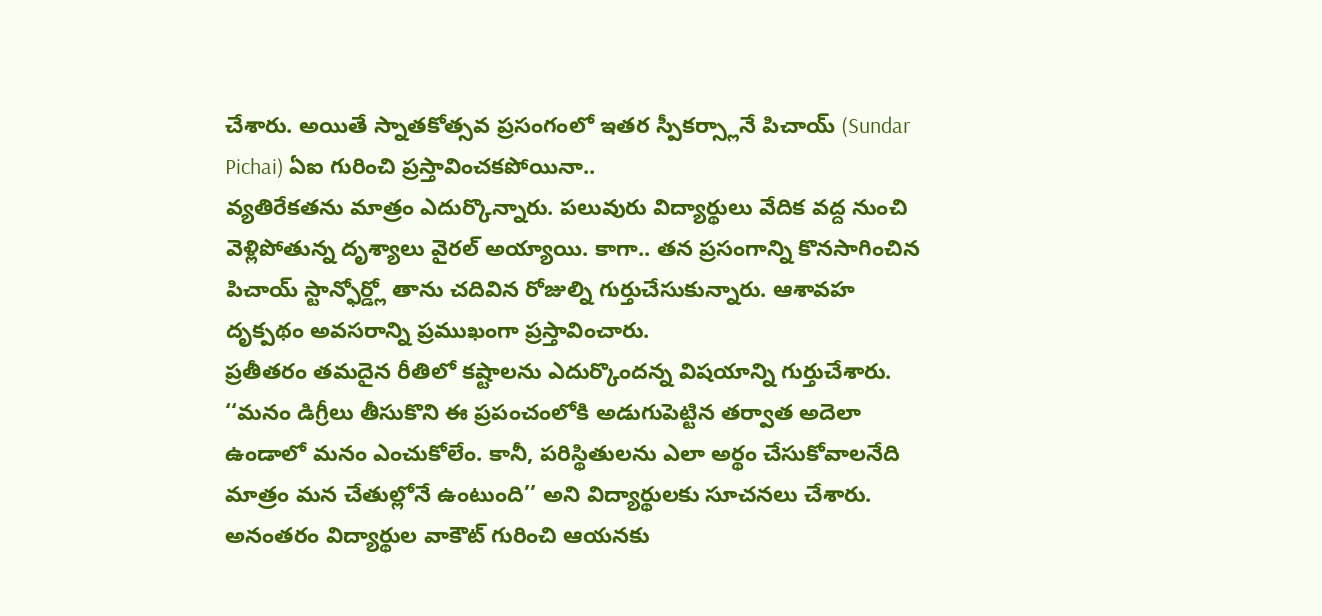చేశారు. అయితే స్నాతకోత్సవ ప్రసంగంలో ఇతర స్పీకర్స్లానే పిచాయ్ (Sundar Pichai) ఏఐ గురించి ప్రస్తావించకపోయినా..
వ్యతిరేకతను మాత్రం ఎదుర్కొన్నారు. పలువురు విద్యార్థులు వేదిక వద్ద నుంచి వెళ్లిపోతున్న దృశ్యాలు వైరల్ అయ్యాయి. కాగా.. తన ప్రసంగాన్ని కొనసాగించిన పిచాయ్ స్టాన్ఫోర్డ్లో తాను చదివిన రోజుల్ని గుర్తుచేసుకున్నారు. ఆశావహ దృక్పథం అవసరాన్ని ప్రముఖంగా ప్రస్తావించారు.
ప్రతీతరం తమదైన రీతిలో కష్టాలను ఎదుర్కొందన్న విషయాన్ని గుర్తుచేశారు. ‘‘మనం డిగ్రీలు తీసుకొని ఈ ప్రపంచంలోకి అడుగుపెట్టిన తర్వాత అదెలా ఉండాలో మనం ఎంచుకోలేం. కానీ, పరిస్థితులను ఎలా అర్థం చేసుకోవాలనేది మాత్రం మన చేతుల్లోనే ఉంటుంది’’ అని విద్యార్థులకు సూచనలు చేశారు.
అనంతరం విద్యార్థుల వాకౌట్ గురించి ఆయనకు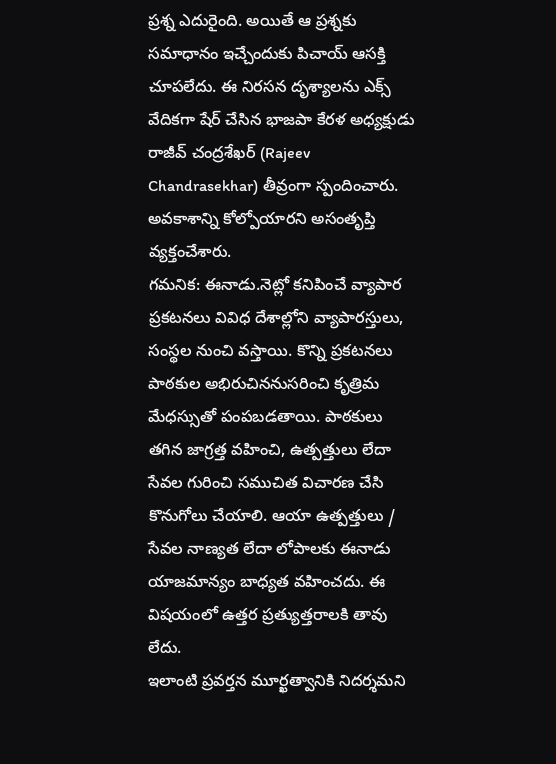ప్రశ్న ఎదురైంది. అయితే ఆ ప్రశ్నకు సమాధానం ఇచ్చేందుకు పిచాయ్ ఆసక్తి చూపలేదు. ఈ నిరసన దృశ్యాలను ఎక్స్ వేదికగా షేర్ చేసిన భాజపా కేరళ అధ్యక్షుడు రాజీవ్ చంద్రశేఖర్ (Rajeev Chandrasekhar) తీవ్రంగా స్పందించారు.
అవకాశాన్ని కోల్పోయారని అసంతృప్తి వ్యక్తంచేశారు.
గమనిక: ఈనాడు.నెట్లో కనిపించే వ్యాపార ప్రకటనలు వివిధ దేశాల్లోని వ్యాపారస్తులు, సంస్థల నుంచి వస్తాయి. కొన్ని ప్రకటనలు పాఠకుల అభిరుచిననుసరించి కృత్రిమ మేధస్సుతో పంపబడతాయి. పాఠకులు తగిన జాగ్రత్త వహించి, ఉత్పత్తులు లేదా సేవల గురించి సముచిత విచారణ చేసి కొనుగోలు చేయాలి. ఆయా ఉత్పత్తులు / సేవల నాణ్యత లేదా లోపాలకు ఈనాడు యాజమాన్యం బాధ్యత వహించదు. ఈ విషయంలో ఉత్తర ప్రత్యుత్తరాలకి తావు లేదు.
ఇలాంటి ప్రవర్తన మూర్ఖత్వానికి నిదర్శమని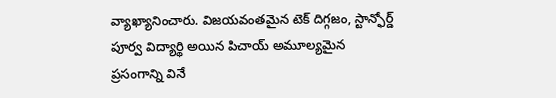వ్యాఖ్యానించారు. విజయవంతమైన టెక్ దిగ్గజం, స్టాన్ఫోర్డ్ పూర్వ విద్యార్థి అయిన పిచాయ్ అమూల్యమైన ప్రసంగాన్ని వినే